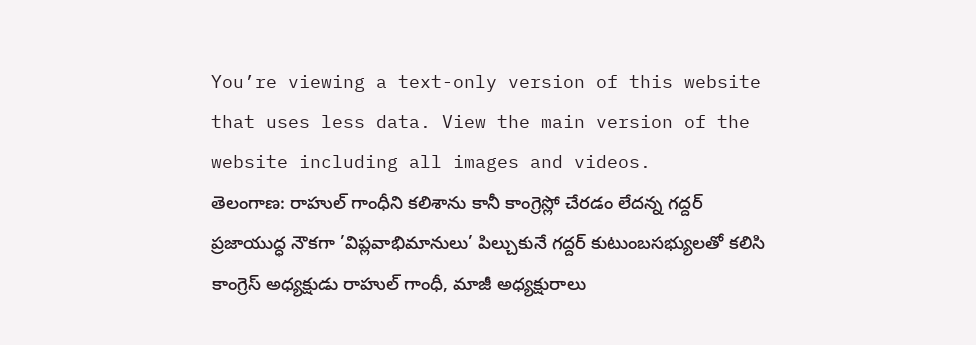You’re viewing a text-only version of this website that uses less data. View the main version of the website including all images and videos.
తెలంగాణ: రాహుల్ గాంధీని కలిశాను కానీ కాంగ్రెస్లో చేరడం లేదన్న గద్దర్
ప్రజాయుద్ధ నౌకగా ’విప్లవాభిమానులు’ పిల్చుకునే గద్దర్ కుటుంబసభ్యులతో కలిసి కాంగ్రెస్ అధ్యక్షుడు రాహుల్ గాంధీ, మాజీ అధ్యక్షురాలు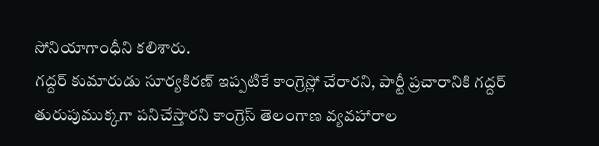సోనియాగాంధీని కలిశారు.
గద్దర్ కుమారుడు సూర్యకిరణ్ ఇప్పటికే కాంగ్రెస్లో చేరారని, పార్టీ ప్రచారానికి గద్దర్ తురుపుముక్కగా పనిచేస్తారని కాంగ్రెస్ తెలంగాణ వ్యవహారాల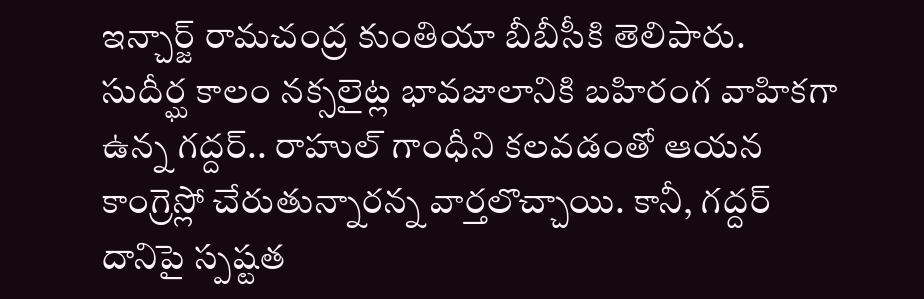ఇన్చార్జ్ రామచంద్ర కుంతియా బీబీసీకి తెలిపారు.
సుదీర్ఘ కాలం నక్సలైట్ల భావజాలానికి బహిరంగ వాహికగా ఉన్న గద్దర్.. రాహుల్ గాంధీని కలవడంతో ఆయన కాంగ్రెస్లో చేరుతున్నారన్న వార్తలొచ్చాయి. కానీ, గద్దర్ దానిపై స్పష్టత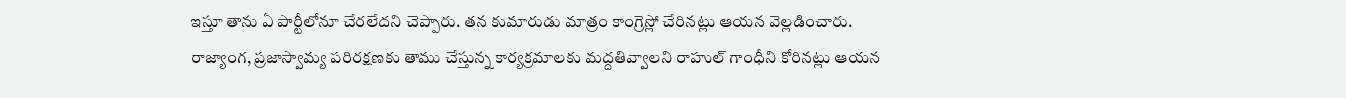ఇస్తూ తాను ఏ పార్టీలోనూ చేరలేదని చెప్పారు. తన కుమారుడు మాత్రం కాంగ్రెస్లో చేరినట్లు ఆయన వెల్లడించారు.
రాజ్యాంగ, ప్రజాస్వామ్య పరిరక్షణకు తాము చేస్తున్న కార్యక్రమాలకు మద్దతివ్వాలని రాహుల్ గాంధీని కోరినట్లు ఆయన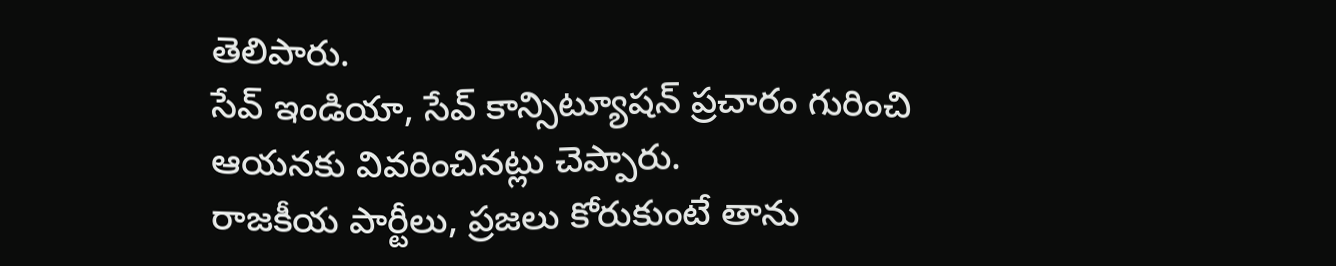తెలిపారు.
సేవ్ ఇండియా, సేవ్ కాన్సిట్యూషన్ ప్రచారం గురించి ఆయనకు వివరించినట్లు చెప్పారు.
రాజకీయ పార్టీలు, ప్రజలు కోరుకుంటే తాను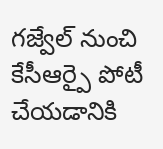గజ్వేల్ నుంచి కేసీఆర్పై పోటీ చేయడానికి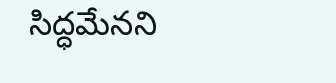సిద్ధమేనని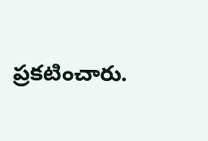ప్రకటించారు.